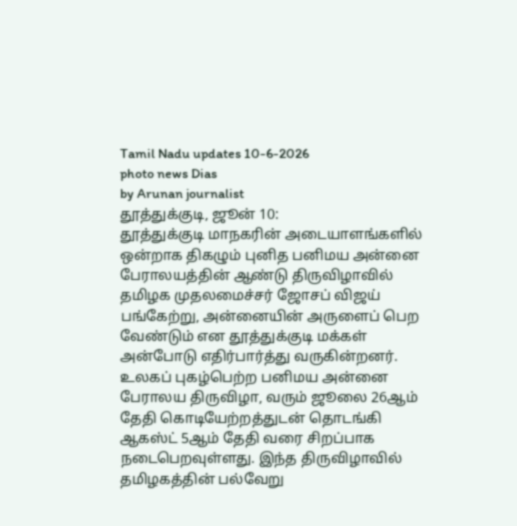Tamil Nadu updates 10-6-2026
photo news Dias
by Arunan journalist
தூத்துக்குடி, ஜூன் 10:
தூத்துக்குடி மாநகரின் அடையாளங்களில் ஒன்றாக திகழும் புனித பனிமய அன்னை பேராலயத்தின் ஆண்டு திருவிழாவில் தமிழக முதலமைச்சர் ஜோசப் விஜய் பங்கேற்று, அன்னையின் அருளைப் பெற வேண்டும் என தூத்துக்குடி மக்கள் அன்போடு எதிர்பார்த்து வருகின்றனர்.
உலகப் புகழ்பெற்ற பனிமய அன்னை பேராலய திருவிழா, வரும் ஜூலை 26ஆம் தேதி கொடியேற்றத்துடன் தொடங்கி ஆகஸ்ட் 5ஆம் தேதி வரை சிறப்பாக நடைபெறவுள்ளது. இந்த திருவிழாவில் தமிழகத்தின் பல்வேறு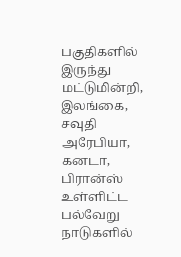பகுதிகளில் இருந்து மட்டுமின்றி, இலங்கை, சவுதி அரேபியா, கனடா, பிரான்ஸ் உள்ளிட்ட பல்வேறு நாடுகளில்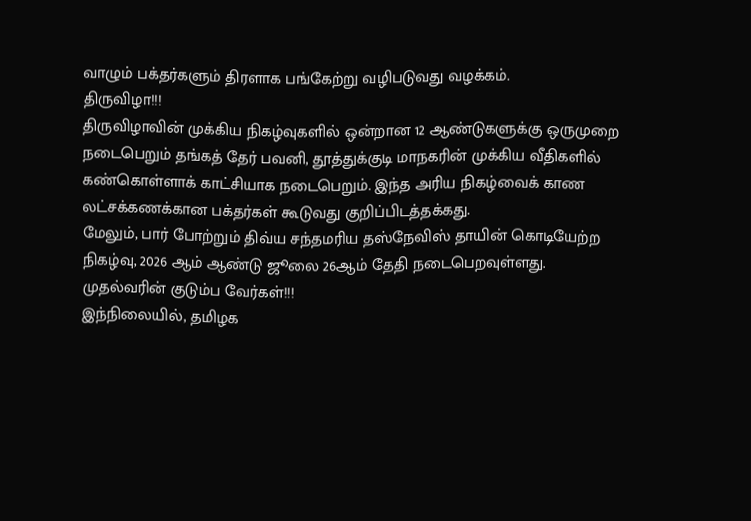வாழும் பக்தர்களும் திரளாக பங்கேற்று வழிபடுவது வழக்கம்.
திருவிழா!!!
திருவிழாவின் முக்கிய நிகழ்வுகளில் ஒன்றான 12 ஆண்டுகளுக்கு ஒருமுறை நடைபெறும் தங்கத் தேர் பவனி, தூத்துக்குடி மாநகரின் முக்கிய வீதிகளில் கண்கொள்ளாக் காட்சியாக நடைபெறும். இந்த அரிய நிகழ்வைக் காண லட்சக்கணக்கான பக்தர்கள் கூடுவது குறிப்பிடத்தக்கது.
மேலும், பார் போற்றும் திவ்ய சந்தமரிய தஸ்நேவிஸ் தாயின் கொடியேற்ற நிகழ்வு, 2026 ஆம் ஆண்டு ஜூலை 26ஆம் தேதி நடைபெறவுள்ளது.
முதல்வரின் குடும்ப வேர்கள்!!!
இந்நிலையில், தமிழக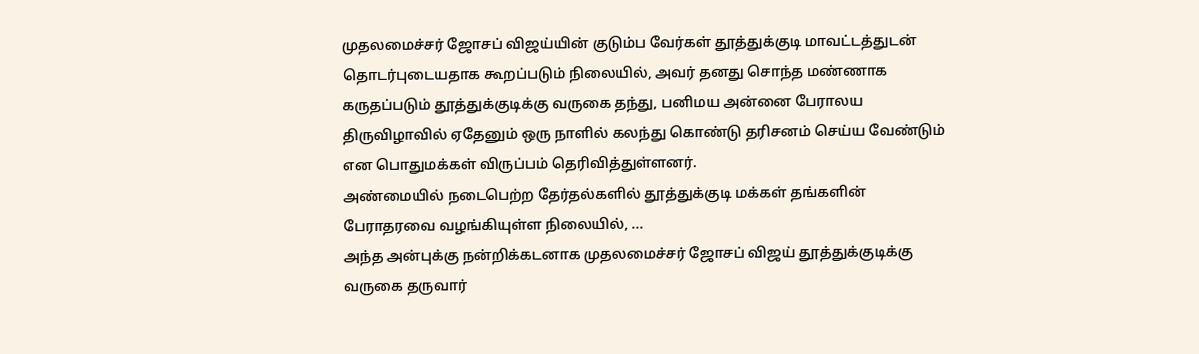முதலமைச்சர் ஜோசப் விஜய்யின் குடும்ப வேர்கள் தூத்துக்குடி மாவட்டத்துடன் தொடர்புடையதாக கூறப்படும் நிலையில், அவர் தனது சொந்த மண்ணாக கருதப்படும் தூத்துக்குடிக்கு வருகை தந்து, பனிமய அன்னை பேராலய திருவிழாவில் ஏதேனும் ஒரு நாளில் கலந்து கொண்டு தரிசனம் செய்ய வேண்டும் என பொதுமக்கள் விருப்பம் தெரிவித்துள்ளனர்.
அண்மையில் நடைபெற்ற தேர்தல்களில் தூத்துக்குடி மக்கள் தங்களின் பேராதரவை வழங்கியுள்ள நிலையில், ...
அந்த அன்புக்கு நன்றிக்கடனாக முதலமைச்சர் ஜோசப் விஜய் தூத்துக்குடிக்கு வருகை தருவார்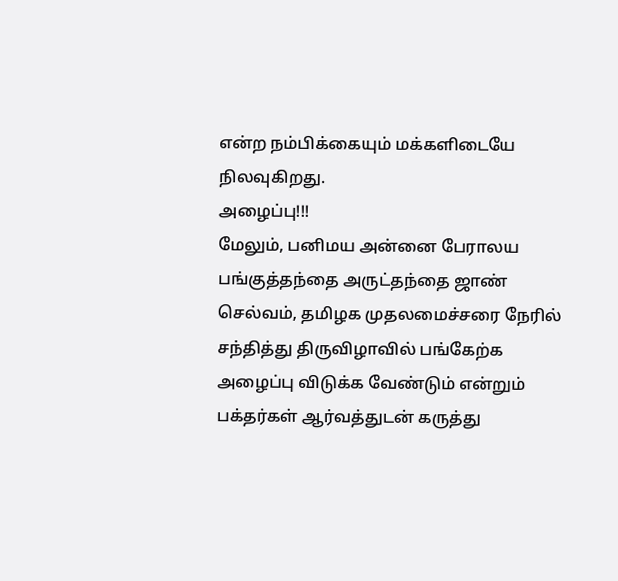என்ற நம்பிக்கையும் மக்களிடையே நிலவுகிறது.
அழைப்பு!!!
மேலும், பனிமய அன்னை பேராலய பங்குத்தந்தை அருட்தந்தை ஜாண் செல்வம், தமிழக முதலமைச்சரை நேரில் சந்தித்து திருவிழாவில் பங்கேற்க அழைப்பு விடுக்க வேண்டும் என்றும் பக்தர்கள் ஆர்வத்துடன் கருத்து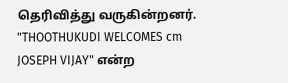தெரிவித்து வருகின்றனர்.
"THOOTHUKUDI WELCOMES cm JOSEPH VIJAY" என்ற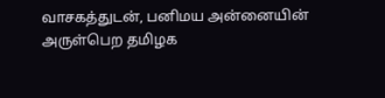வாசகத்துடன், பனிமய அன்னையின் அருள்பெற தமிழக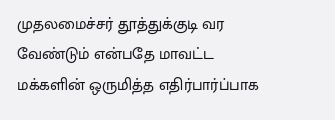முதலமைச்சர் தூத்துக்குடி வர வேண்டும் என்பதே மாவட்ட மக்களின் ஒருமித்த எதிர்பார்ப்பாக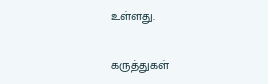உள்ளது.

கருத்துகள்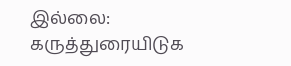இல்லை:
கருத்துரையிடுக